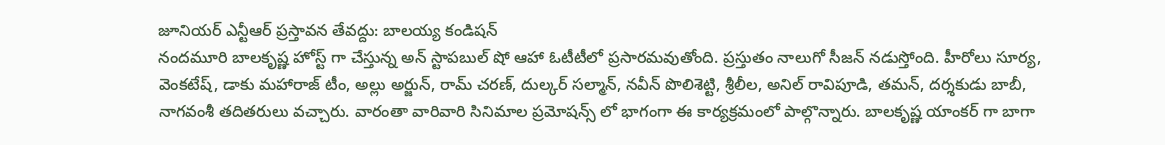జూనియర్ ఎన్టీఆర్ ప్రస్తావన తేవద్దు: బాలయ్య కండిషన్
నందమూరి బాలకృష్ణ హోస్ట్ గా చేస్తున్న అన్ స్టాపబుల్ షో ఆహా ఓటీటీలో ప్రసారమవుతోంది. ప్రస్తుతం నాలుగో సీజన్ నడుస్తోంది. హీరోలు సూర్య, వెంకటేష్, డాకు మహారాజ్ టీం, అల్లు అర్జున్, రామ్ చరణ్, దుల్కర్ సల్మాన్, నవీన్ పొలిశెట్టి, శ్రీలీల, అనిల్ రావిపూడి, తమన్, దర్శకుడు బాబీ, నాగవంశీ తదితరులు వచ్చారు. వారంతా వారివారి సినిమాల ప్రమోషన్స్ లో భాగంగా ఈ కార్యక్రమంలో పాల్గొన్నారు. బాలకృష్ణ యాంకర్ గా బాగా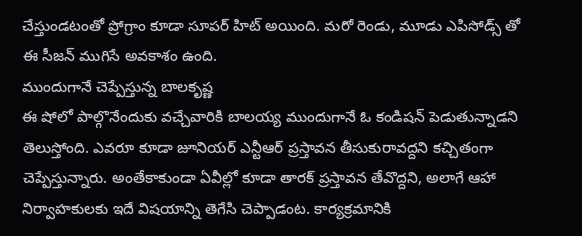చేస్తుండటంతో ప్రోగ్రాం కూడా సూపర్ హిట్ అయింది. మరో రెండు, మూడు ఎపిసోడ్స్ తో ఈ సీజన్ ముగిసే అవకాశం ఉంది.
ముందుగానే చెప్పేస్తున్న బాలకృష్ణ
ఈ షోలో పాల్గొనేందుకు వచ్చేవారికి బాలయ్య ముందుగానే ఓ కండిషన్ పెడుతున్నాడని తెలుస్తోంది. ఎవరూ కూడా జూనియర్ ఎన్టీఆర్ ప్రస్తావన తీసుకురావద్దని కచ్చితంగా చెప్పేస్తున్నారు. అంతేకాకుండా ఏవీల్లో కూడా తారక్ ప్రస్తావన తేవొద్దని, అలాగే ఆహా నిర్వాహకులకు ఇదే విషయాన్ని తెగేసి చెప్పాడంట. కార్యక్రమానికి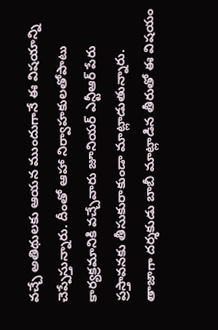వచ్చే అతిథులకు ఆయన ముందుగానే ఈ విషయాన్ని చెప్పేస్తున్నారు. దీంతో ఆహా నిర్వాహకులతోపాటు కార్యక్రమానికి వచ్చేవారు జూనియర్ ఎన్టీఆర్ పేరు ప్రస్తావనకు తీసుకురాకుండా మాట్లాడుతున్నారు. తాజాగా దర్శకుడు బాబీ మాట్లాడిన తీరుతో ఈ విషయం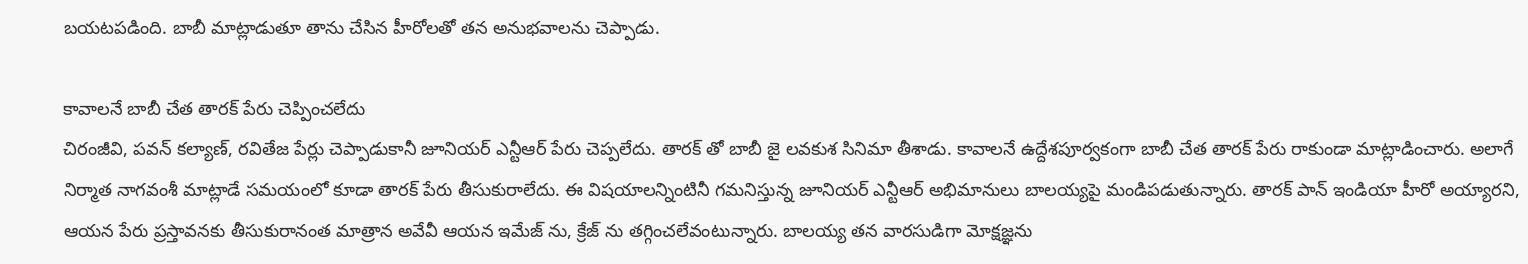బయటపడింది. బాబీ మాట్లాడుతూ తాను చేసిన హీరోలతో తన అనుభవాలను చెప్పాడు.

కావాలనే బాబీ చేత తారక్ పేరు చెప్పించలేదు
చిరంజీవి, పవన్ కల్యాణ్, రవితేజ పేర్లు చెప్పాడుకానీ జూనియర్ ఎన్టీఆర్ పేరు చెప్పలేదు. తారక్ తో బాబీ జై లవకుశ సినిమా తీశాడు. కావాలనే ఉద్దేశపూర్వకంగా బాబీ చేత తారక్ పేరు రాకుండా మాట్లాడించారు. అలాగే నిర్మాత నాగవంశీ మాట్లాడే సమయంలో కూడా తారక్ పేరు తీసుకురాలేదు. ఈ విషయాలన్నింటినీ గమనిస్తున్న జూనియర్ ఎన్టీఆర్ అభిమానులు బాలయ్యపై మండిపడుతున్నారు. తారక్ పాన్ ఇండియా హీరో అయ్యారని, ఆయన పేరు ప్రస్తావనకు తీసుకురానంత మాత్రాన అవేవీ ఆయన ఇమేజ్ ను, క్రేజ్ ను తగ్గించలేవంటున్నారు. బాలయ్య తన వారసుడిగా మోక్షజ్ఞను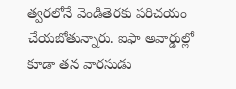త్వరలోనే వెండితెరకు పరిచయం చేయబోతున్నారు. ఐఫా అవార్డుల్లో కూడా తన వారసుడు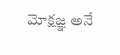మోక్షజ్ఞ అనే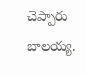చెప్పారు బాలయ్య.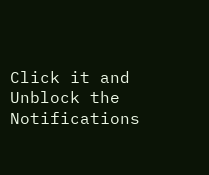Click it and Unblock the Notifications